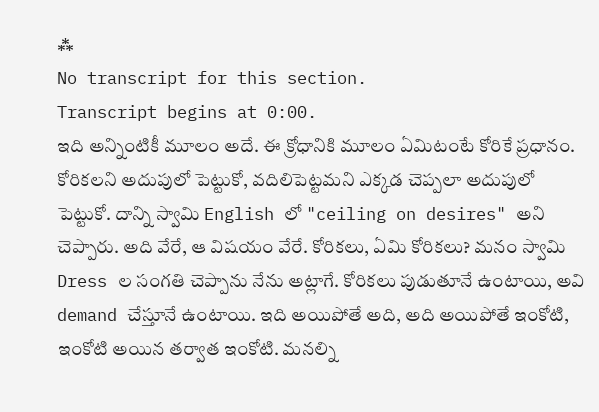⁂
No transcript for this section.
Transcript begins at 0:00.
ఇది అన్నింటికీ మూలం అదే. ఈ క్రోధానికి మూలం ఏమిటంటే కోరికే ప్రధానం. కోరికలని అదుపులో పెట్టుకో, వదిలిపెట్టమని ఎక్కడ చెప్పలా అదుపులో పెట్టుకో. దాన్ని స్వామి English లో "ceiling on desires" అని చెప్పారు. అది వేరే, ఆ విషయం వేరే. కోరికలు, ఏమి కోరికలు? మనం స్వామి Dress ల సంగతి చెప్పాను నేను అట్లాగే. కోరికలు పుడుతూనే ఉంటాయి, అవి demand చేస్తూనే ఉంటాయి. ఇది అయిపోతే అది, అది అయిపోతే ఇంకోటి, ఇంకోటి అయిన తర్వాత ఇంకోటి. మనల్ని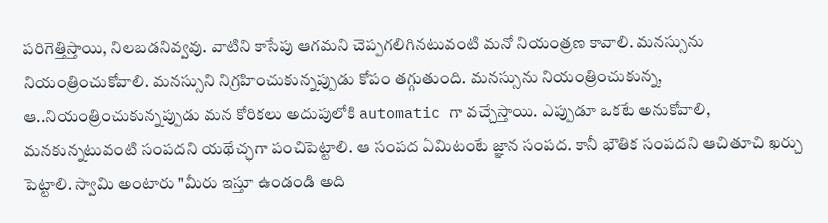పరిగెత్తిస్తాయి, నిలబడనివ్వవు. వాటిని కాసేపు ఆగమని చెప్పగలిగినటువంటి మనో నియంత్రణ కావాలి. మనస్సును నియంత్రించుకోవాలి. మనస్సుని నిగ్రహించుకున్నప్పుడు కోపం తగ్గుతుంది. మనస్సును నియంత్రించుకున్న, ఆ..నియంత్రించుకున్నప్పుడు మన కోరికలు అదుపులోకి automatic గా వచ్చేస్తాయి. ఎప్పుడూ ఒకటే అనుకోవాలి, మనకున్నటువంటి సంపదని యథేచ్ఛగా పంచిపెట్టాలి. ఆ సంపద ఏమిటంటే జ్ఞాన సంపద. కానీ భౌతిక సంపదని ఆచితూచి ఖర్చు పెట్టాలి. స్వామి అంటారు "మీరు ఇస్తూ ఉండండి అది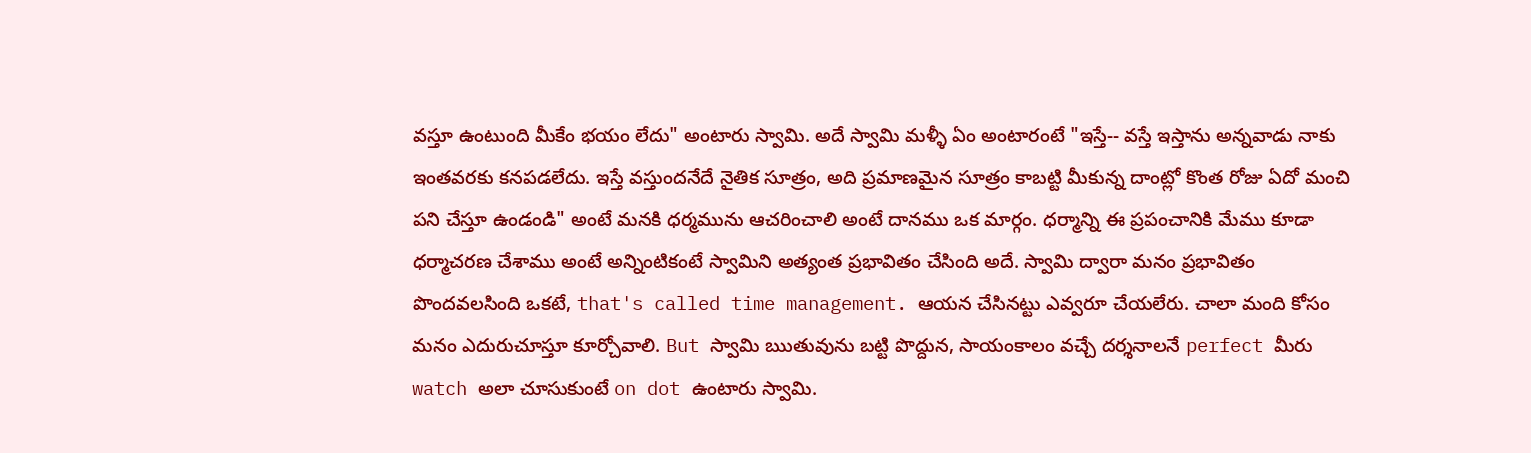వస్తూ ఉంటుంది మీకేం భయం లేదు" అంటారు స్వామి. అదే స్వామి మళ్ళీ ఏం అంటారంటే "ఇస్తే-- వస్తే ఇస్తాను అన్నవాడు నాకు ఇంతవరకు కనపడలేదు. ఇస్తే వస్తుందనేదే నైతిక సూత్రం, అది ప్రమాణమైన సూత్రం కాబట్టి మీకున్న దాంట్లో కొంత రోజు ఏదో మంచి పని చేస్తూ ఉండండి" అంటే మనకి ధర్మమును ఆచరించాలి అంటే దానము ఒక మార్గం. ధర్మాన్ని ఈ ప్రపంచానికి మేము కూడా ధర్మాచరణ చేశాము అంటే అన్నింటికంటే స్వామిని అత్యంత ప్రభావితం చేసింది అదే. స్వామి ద్వారా మనం ప్రభావితం పొందవలసింది ఒకటే, that's called time management. ఆయన చేసినట్టు ఎవ్వరూ చేయలేరు. చాలా మంది కోసం మనం ఎదురుచూస్తూ కూర్చోవాలి. But స్వామి ఋతువును బట్టి పొద్దున, సాయంకాలం వచ్చే దర్శనాలనే perfect మీరు watch అలా చూసుకుంటే on dot ఉంటారు స్వామి.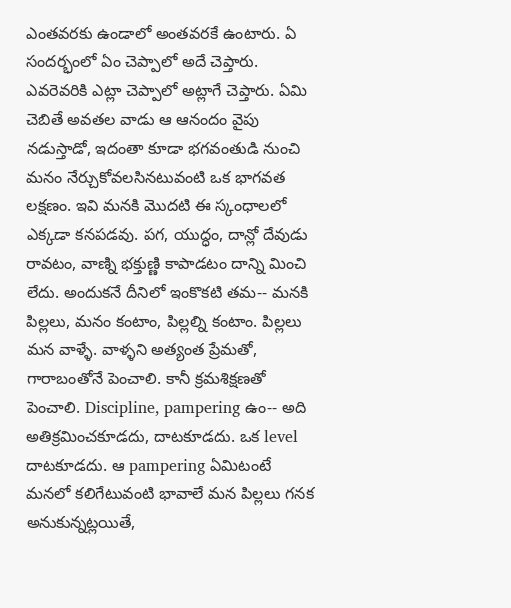ఎంతవరకు ఉండాలో అంతవరకే ఉంటారు. ఏ సందర్భంలో ఏం చెప్పాలో అదే చెప్తారు. ఎవరెవరికి ఎట్లా చెప్పాలో అట్లాగే చెప్తారు. ఏమి చెబితే అవతల వాడు ఆ ఆనందం వైపు నడుస్తాడో, ఇదంతా కూడా భగవంతుడి నుంచి మనం నేర్చుకోవలసినటువంటి ఒక భాగవత లక్షణం. ఇవి మనకి మొదటి ఈ స్కంధాలలో ఎక్కడా కనపడవు. పగ, యుద్ధం, దాన్లో దేవుడు రావటం, వాణ్ని భక్తుణ్ణి కాపాడటం దాన్ని మించి లేదు. అందుకనే దీనిలో ఇంకొకటి తమ-- మనకి పిల్లలు, మనం కంటాం, పిల్లల్ని కంటాం. పిల్లలు మన వాళ్ళే. వాళ్ళని అత్యంత ప్రేమతో, గారాబంతోనే పెంచాలి. కానీ క్రమశిక్షణతో పెంచాలి. Discipline, pampering ఉం-- అది అతిక్రమించకూడదు, దాటకూడదు. ఒక level దాటకూడదు. ఆ pampering ఏమిటంటే మనలో కలిగేటువంటి భావాలే మన పిల్లలు గనక అనుకున్నట్లయితే,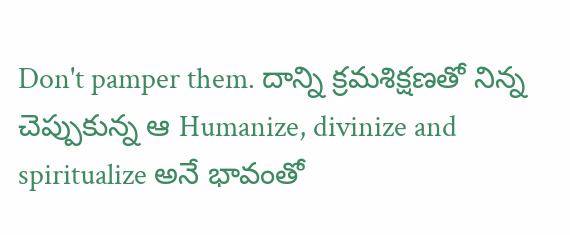Don't pamper them. దాన్ని క్రమశిక్షణతో నిన్న చెప్పుకున్న ఆ Humanize, divinize and spiritualize అనే భావంతో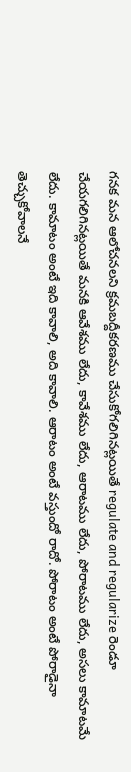గనక మన ఆలోచనలని క్రమబద్దీకరణము చేసుకోగలిగినట్లయితే regulate and regularize రెండూ చేయగలిగినట్లయితే మనకి ఆవేశము లేదు, కావేశము లేదు, ఆరాటము లేదు, పోరాటము లేదు, అసలు కామాటమే లేదు. కామాటం అంటే ఇది కావాలి, అది కావాలి. ఆరాటం అంటే వస్తుందో రాదో. పోరాటం అంటే పోరాడైనా తెచ్చుకోవాలనే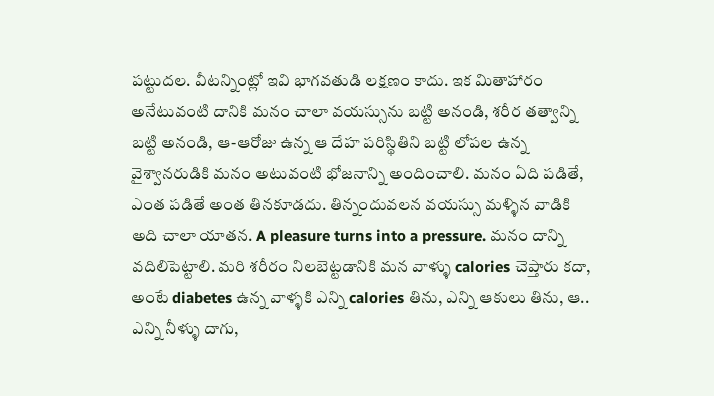పట్టుదల. వీటన్నింట్లో ఇవి భాగవతుడి లక్షణం కాదు. ఇక మితాహారం అనేటువంటి దానికి మనం చాలా వయస్సును బట్టి అనండి, శరీర తత్వాన్ని బట్టి అనండి, ఆ-ఆరోజు ఉన్న ఆ దేహ పరిస్థితిని బట్టి లోపల ఉన్న వైశ్వానరుడికి మనం అటువంటి భోజనాన్ని అందించాలి. మనం ఏది పడితే, ఎంత పడితే అంత తినకూడదు. తిన్నందువలన వయస్సు మళ్ళిన వాడికి అది చాలా యాతన. A pleasure turns into a pressure. మనం దాన్ని వదిలిపెట్టాలి. మరి శరీరం నిలబెట్టడానికి మన వాళ్ళు calories చెప్తారు కదా, అంటే diabetes ఉన్న వాళ్ళకి ఎన్ని calories తిను, ఎన్ని ఆకులు తిను, ఆ.. ఎన్ని నీళ్ళు దాగు,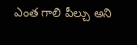ఎంత గాలి పీల్చు అని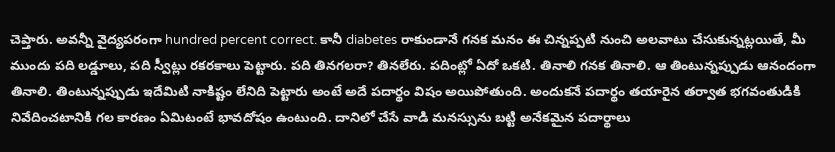చెప్తారు. అవన్నీ వైద్యపరంగా hundred percent correct. కానీ diabetes రాకుండానే గనక మనం ఈ చిన్నప్పటి నుంచి అలవాటు చేసుకున్నట్లయితే, మీ ముందు పది లడ్డూలు, పది స్వీట్లు రకరకాలు పెట్టారు. పది తినగలరా? తినలేరు. పదింట్లో ఏదో ఒకటి. తినాలి గనక తినాలి. ఆ తింటున్నప్పుడు ఆనందంగా తినాలి. తింటున్నప్పుడు ఇదేమిటి నాకిష్టం లేనిది పెట్టారు అంటే అదే పదార్థం విషం అయిపోతుంది. అందుకనే పదార్థం తయారైన తర్వాత భగవంతుడికి నివేదించటానికి గల కారణం ఏమిటంటే భావదోషం ఉంటుంది. దానిలో చేసే వాడి మనస్సును బట్టి అనేకమైన పదార్థాలు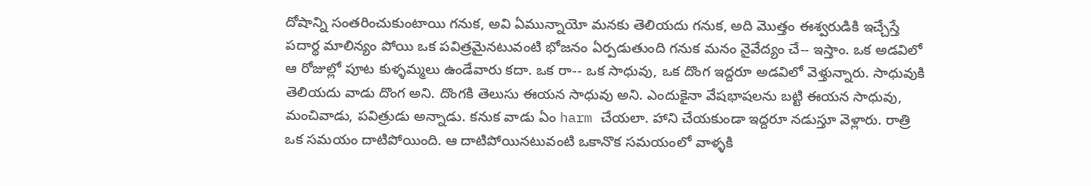దోషాన్ని సంతరించుకుంటాయి గనుక, అవి ఏమున్నాయో మనకు తెలియదు గనుక, అది మొత్తం ఈశ్వరుడికి ఇచ్చేస్తే పదార్థ మాలిన్యం పోయి ఒక పవిత్రమైనటువంటి భోజనం ఏర్పడుతుంది గనుక మనం నైవేద్యం చే-- ఇస్తాం. ఒక అడవిలో ఆ రోజుల్లో పూట కుళ్ళమ్మలు ఉండేవారు కదా. ఒక రా-- ఒక సాధువు, ఒక దొంగ ఇద్దరూ అడవిలో వెళ్తున్నారు. సాధువుకి తెలియదు వాడు దొంగ అని. దొంగకి తెలుసు ఈయన సాధువు అని. ఎందుకైనా వేషభాషలను బట్టి ఈయన సాధువు, మంచివాడు, పవిత్రుడు అన్నాడు. కనుక వాడు ఏం harm చేయలా. హాని చేయకుండా ఇద్దరూ నడుస్తూ వెళ్లారు. రాత్రి ఒక సమయం దాటిపోయింది. ఆ దాటిపోయినటువంటి ఒకానొక సమయంలో వాళ్ళకి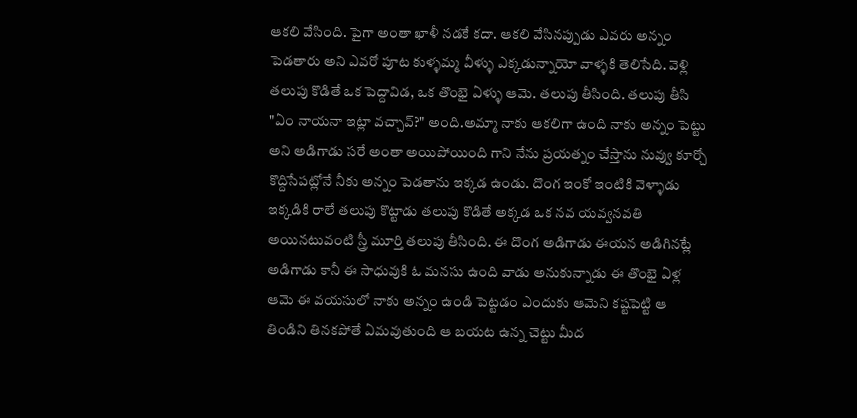ఆకలి వేసింది. పైగా అంతా ఖాళీ నడకే కదా. ఆకలి వేసినప్పుడు ఎవరు అన్నం పెడతారు అని ఎవరో పూట కుళ్ళమ్మ వీళ్ళు ఎక్కడున్నాయో వాళ్ళకి తెలిసేది. వెళ్లి తలుపు కొడితే ఒక పెద్దావిడ, ఒక తొంభై ఏళ్ళు ఆమె. తలుపు తీసింది. తలుపు తీసి "ఏం నాయనా ఇట్లా వచ్చావ్?" అంది.అమ్మా నాకు ఆకలిగా ఉంది నాకు అన్నం పెట్టు అని అడిగాడు సరే అంతా అయిపోయింది గాని నేను ప్రయత్నం చేస్తాను నువ్వు కూర్చో కొద్దిసేపట్లోనే నీకు అన్నం పెడతాను ఇక్కడ ఉండు. దొంగ ఇంకో ఇంటికి వెళ్ళాడు ఇక్కడికి రాలే తలుపు కొట్టాడు తలుపు కొడితే అక్కడ ఒక నవ యవ్వనవతి అయినటువంటి స్త్రీ మూర్తి తలుపు తీసింది. ఈ దొంగ అడిగాడు ఈయన అడిగినట్లే అడిగాడు కానీ ఈ సాధువుకి ఓ మనసు ఉంది వాడు అనుకున్నాడు ఈ తొంభై ఏళ్ల ఆమె ఈ వయసులో నాకు అన్నం ఉండి పెట్టడం ఎందుకు ఆమెని కష్టపెట్టి ఆ తిండిని తినకపోతే ఏమవుతుంది ఆ బయట ఉన్న చెట్టు మీద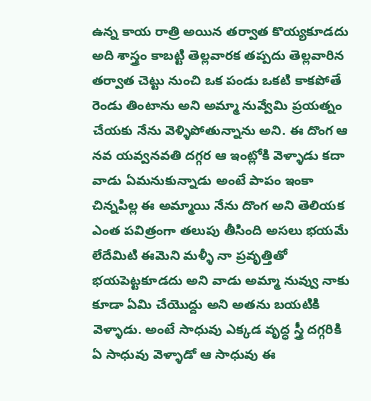ఉన్న కాయ రాత్రి అయిన తర్వాత కొయ్యకూడదు అది శాస్త్రం కాబట్టి తెల్లవారక తప్పదు తెల్లవారిన తర్వాత చెట్టు నుంచి ఒక పండు ఒకటి కాకపోతే రెండు తింటాను అని అమ్మా నువ్వేమి ప్రయత్నం చేయకు నేను వెళ్ళిపోతున్నాను అని. ఈ దొంగ ఆ నవ యవ్వనవతి దగ్గర ఆ ఇంట్లోకి వెళ్ళాడు కదా వాడు ఏమనుకున్నాడు అంటే పాపం ఇంకా చిన్నపిల్ల ఈ అమ్మాయి నేను దొంగ అని తెలియక ఎంత పవిత్రంగా తలుపు తీసింది అసలు భయమే లేదేమిటి ఈమెని మళ్ళీ నా ప్రవృత్తితో భయపెట్టకూడదు అని వాడు అమ్మా నువ్వు నాకు కూడా ఏమి చేయొద్దు అని అతను బయటికి వెళ్ళాడు. అంటే సాధువు ఎక్కడ వృద్ధ స్త్రీ దగ్గరికి ఏ సాధువు వెళ్ళాడో ఆ సాధువు ఈ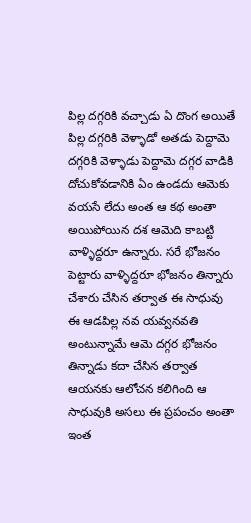పిల్ల దగ్గరికి వచ్చాడు ఏ దొంగ అయితే పిల్ల దగ్గరికి వెళ్ళాడో అతడు పెద్దామె దగ్గరికి వెళ్ళాడు పెద్దామె దగ్గర వాడికి దోచుకోవడానికి ఏం ఉండదు ఆమెకు వయసే లేదు అంత ఆ కథ అంతా అయిపోయిన దశ ఆమెది కాబట్టి వాళ్ళిద్దరూ ఉన్నారు. సరే భోజనం పెట్టారు వాళ్ళిద్దరూ భోజనం తిన్నారు చేశారు చేసిన తర్వాత ఈ సాధువు ఈ ఆడపిల్ల నవ యవ్వనవతి అంటున్నామే ఆమె దగ్గర భోజనం తిన్నాడు కదా చేసిన తర్వాత ఆయనకు ఆలోచన కలిగింది ఆ సాధువుకి అసలు ఈ ప్రపంచం అంతా ఇంత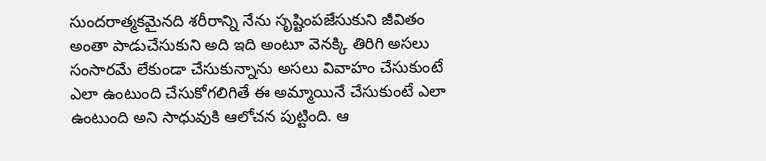సుందరాత్మకమైనది శరీరాన్ని నేను సృష్టింపజేసుకుని జీవితం అంతా పాడుచేసుకుని అది ఇది అంటూ వెనక్కి తిరిగి అసలు సంసారమే లేకుండా చేసుకున్నాను అసలు వివాహం చేసుకుంటే ఎలా ఉంటుంది చేసుకోగలిగితే ఈ అమ్మాయినే చేసుకుంటే ఎలా ఉంటుంది అని సాధువుకి ఆలోచన పుట్టింది. ఆ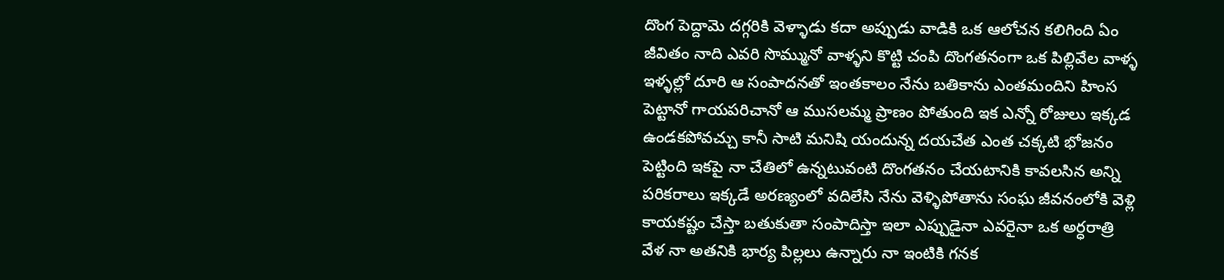దొంగ పెద్దామె దగ్గరికి వెళ్ళాడు కదా అప్పుడు వాడికి ఒక ఆలోచన కలిగింది ఏం జీవితం నాది ఎవరి సొమ్మునో వాళ్ళని కొట్టి చంపి దొంగతనంగా ఒక పిల్లివేల వాళ్ళ ఇళ్ళల్లో దూరి ఆ సంపాదనతో ఇంతకాలం నేను బతికాను ఎంతమందిని హింస పెట్టానో గాయపరిచానో ఆ ముసలమ్మ ప్రాణం పోతుంది ఇక ఎన్నో రోజులు ఇక్కడ ఉండకపోవచ్చు కానీ సాటి మనిషి యందున్న దయచేత ఎంత చక్కటి భోజనం పెట్టింది ఇకపై నా చేతిలో ఉన్నటువంటి దొంగతనం చేయటానికి కావలసిన అన్ని పరికరాలు ఇక్కడే అరణ్యంలో వదిలేసి నేను వెళ్ళిపోతాను సంఘ జీవనంలోకి వెళ్లి కాయకష్టం చేస్తా బతుకుతా సంపాదిస్తా ఇలా ఎప్పుడైనా ఎవరైనా ఒక అర్ధరాత్రి వేళ నా అతనికి భార్య పిల్లలు ఉన్నారు నా ఇంటికి గనక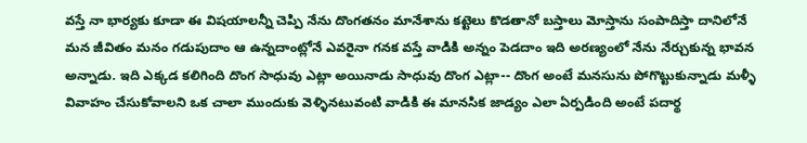వస్తే నా భార్యకు కూడా ఈ విషయాలన్నీ చెప్పి నేను దొంగతనం మానేశాను కట్టెలు కొడతానో బస్తాలు మోస్తాను సంపాదిస్తా దానిలోనే మన జీవితం మనం గడుపుదాం ఆ ఉన్నదాంట్లోనే ఎవరైనా గనక వస్తే వాడికి అన్నం పెడదాం ఇది అరణ్యంలో నేను నేర్చుకున్న భావన అన్నాడు. ఇది ఎక్కడ కలిగింది దొంగ సాధువు ఎట్లా అయినాడు సాధువు దొంగ ఎట్లా-- దొంగ అంటే మనసును పోగొట్టుకున్నాడు మళ్ళీ వివాహం చేసుకోవాలని ఒక చాలా ముందుకు వెళ్ళినటువంటి వాడికి ఈ మానసిక జాడ్యం ఎలా ఏర్పడింది అంటే పదార్థ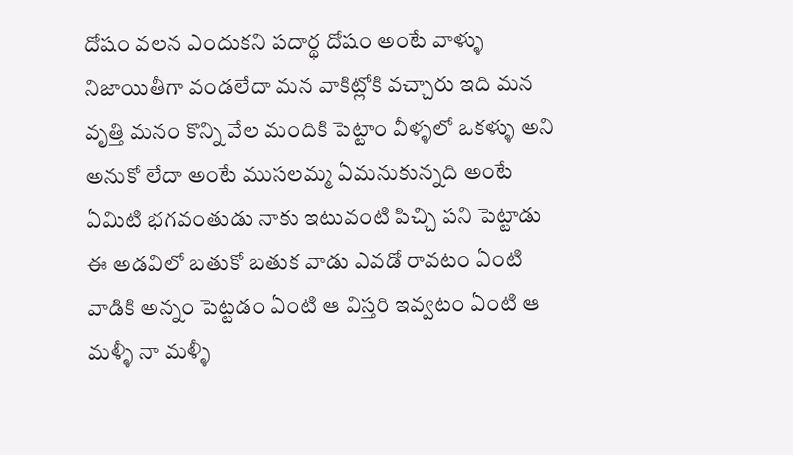దోషం వలన ఎందుకని పదార్థ దోషం అంటే వాళ్ళు నిజాయితీగా వండలేదా మన వాకిట్లోకి వచ్చారు ఇది మన వృత్తి మనం కొన్ని వేల మందికి పెట్టాం వీళ్ళలో ఒకళ్ళు అని అనుకో లేదా అంటే ముసలమ్మ ఏమనుకున్నది అంటే ఏమిటి భగవంతుడు నాకు ఇటువంటి పిచ్చి పని పెట్టాడు ఈ అడవిలో బతుకో బతుక వాడు ఎవడో రావటం ఏంటి వాడికి అన్నం పెట్టడం ఏంటి ఆ విస్తరి ఇవ్వటం ఏంటి ఆ మళ్ళీ నా మళ్ళీ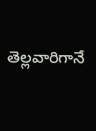తెల్లవారిగానే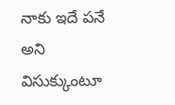నాకు ఇదే పనే అని విసుక్కుంటూ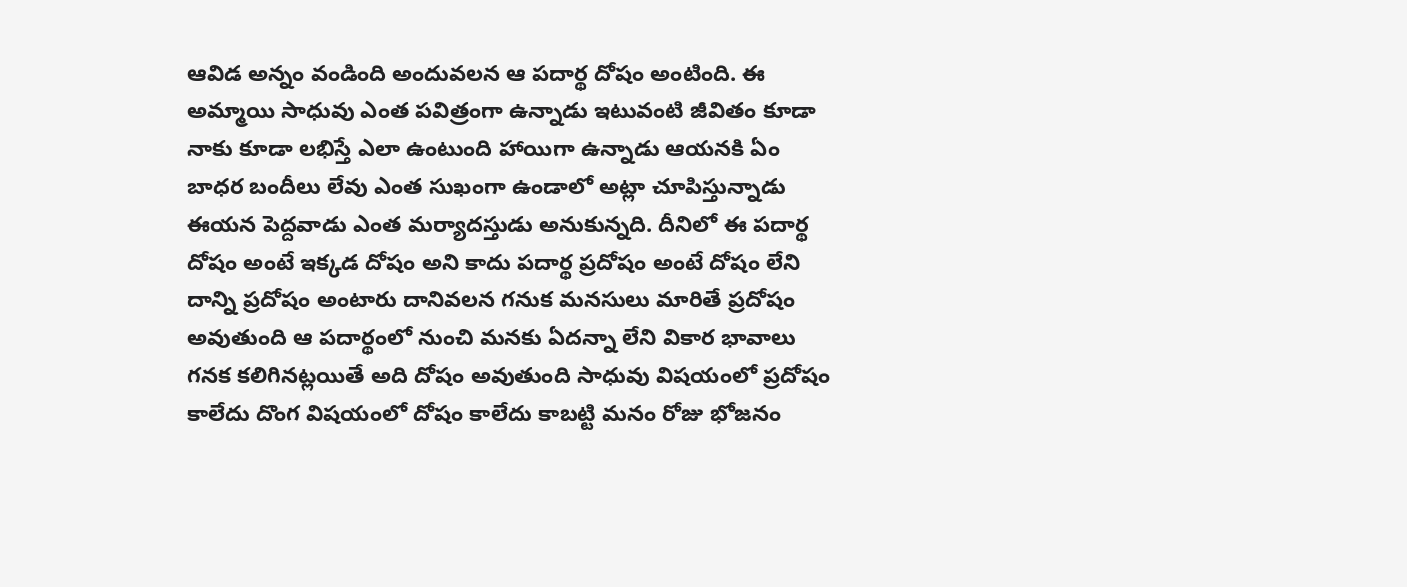ఆవిడ అన్నం వండింది అందువలన ఆ పదార్థ దోషం అంటింది. ఈ అమ్మాయి సాధువు ఎంత పవిత్రంగా ఉన్నాడు ఇటువంటి జీవితం కూడా నాకు కూడా లభిస్తే ఎలా ఉంటుంది హాయిగా ఉన్నాడు ఆయనకి ఏం బాధర బందీలు లేవు ఎంత సుఖంగా ఉండాలో అట్లా చూపిస్తున్నాడు ఈయన పెద్దవాడు ఎంత మర్యాదస్తుడు అనుకున్నది. దీనిలో ఈ పదార్థ దోషం అంటే ఇక్కడ దోషం అని కాదు పదార్థ ప్రదోషం అంటే దోషం లేని దాన్ని ప్రదోషం అంటారు దానివలన గనుక మనసులు మారితే ప్రదోషం అవుతుంది ఆ పదార్థంలో నుంచి మనకు ఏదన్నా లేని వికార భావాలు గనక కలిగినట్లయితే అది దోషం అవుతుంది సాధువు విషయంలో ప్రదోషం కాలేదు దొంగ విషయంలో దోషం కాలేదు కాబట్టి మనం రోజు భోజనం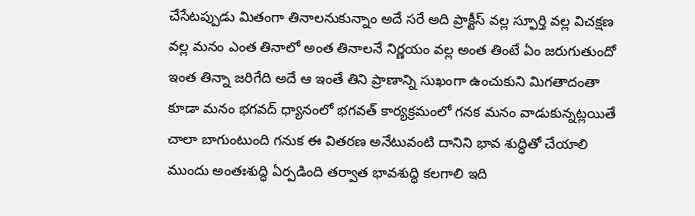చేసేటప్పుడు మితంగా తినాలనుకున్నాం అదే సరే అది ప్రాక్టీస్ వల్ల స్ఫూర్తి వల్ల విచక్షణ వల్ల మనం ఎంత తినాలో అంత తినాలనే నిర్ణయం వల్ల అంత తింటే ఏం జరుగుతుందో ఇంత తిన్నా జరిగేది అదే ఆ ఇంతే తిని ప్రాణాన్ని సుఖంగా ఉంచుకుని మిగతాదంతా కూడా మనం భగవద్ ధ్యానంలో భగవత్ కార్యక్రమంలో గనక మనం వాడుకున్నట్లయితే చాలా బాగుంటుంది గనుక ఈ వితరణ అనేటువంటి దానిని భావ శుద్ధితో చేయాలి ముందు అంతఃశుద్ధి ఏర్పడింది తర్వాత భావశుద్ధి కలగాలి ఇది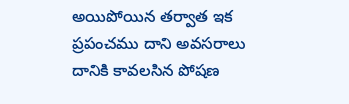అయిపోయిన తర్వాత ఇక ప్రపంచము దాని అవసరాలు దానికి కావలసిన పోషణ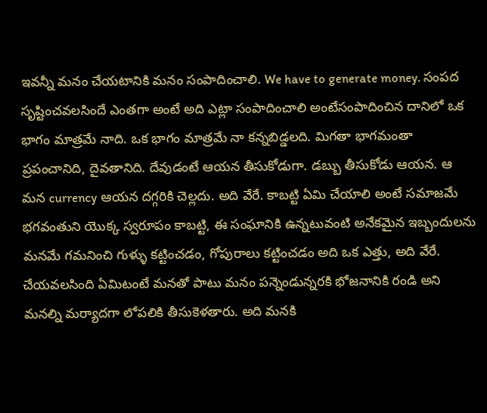ఇవన్నీ మనం చేయటానికి మనం సంపాదించాలి. We have to generate money. సంపద సృష్టించవలసిందే ఎంతగా అంటే అది ఎట్లా సంపాదించాలి అంటేసంపాదించిన దానిలో ఒక భాగం మాత్రమే నాది. ఒక భాగం మాత్రమే నా కన్నబిడ్డలది. మిగతా భాగమంతా ప్రపంచానిది, దైవతానిది. దేవుడంటే ఆయన తీసుకోడుగా. డబ్బు తీసుకోడు ఆయన. ఆ మన currency ఆయన దగ్గరికి చెల్లదు. అది వేరే. కాబట్టి ఏమి చేయాలి అంటే సమాజమే భగవంతుని యొక్క స్వరూపం కాబట్టి, ఈ సంఘానికి ఉన్నటువంటి అనేకమైన ఇబ్బందులను మనమే గమనించి గుళ్ళు కట్టించడం, గోపురాలు కట్టించడం అది ఒక ఎత్తు, అది వేరే. చేయవలసింది ఏమిటంటే మనతో పాటు మనం పన్నెండున్నరకి భోజనానికి రండి అని మనల్ని మర్యాదగా లోపలికి తీసుకెళతారు. అది మనకి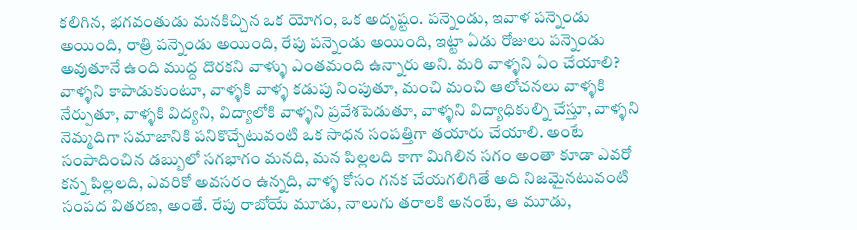కలిగిన, భగవంతుడు మనకిచ్చిన ఒక యోగం, ఒక అదృష్టం. పన్నెండు, ఇవాళ పన్నెండు అయింది, రాత్రి పన్నెండు అయింది, రేపు పన్నెండు అయింది, ఇట్టా ఏడు రోజులు పన్నెండు అవుతూనే ఉంది ముద్ద దొరకని వాళ్ళు ఎంతమంది ఉన్నారు అని. మరి వాళ్ళని ఏం చేయాలి? వాళ్ళని కాపాడుకుంటూ, వాళ్ళకి వాళ్ళ కడుపు నింపుతూ, మంచి మంచి ఆలోచనలు వాళ్ళకి నేర్పుతూ, వాళ్ళకి విద్యని, విద్యాలోకి వాళ్ళని ప్రవేశపెడుతూ, వాళ్ళని విద్యాధికుల్ని చేస్తూ, వాళ్ళని నెమ్మదిగా సమాజానికి పనికొచ్చేటువంటి ఒక సాధన సంపత్తిగా తయారు చేయాలి. అంటే సంపాదించిన డబ్బులో సగభాగం మనది, మన పిల్లలది కాగా మిగిలిన సగం అంతా కూడా ఎవరో కన్న పిల్లలది, ఎవరికో అవసరం ఉన్నది, వాళ్ళ కోసం గనక చేయగలిగితే అది నిజమైనటువంటి సంపద వితరణ, అంతే. రేపు రాబోయే మూడు, నాలుగు తరాలకి అనంటే, ఆ మూడు,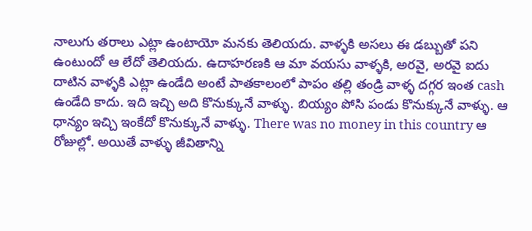నాలుగు తరాలు ఎట్లా ఉంటాయో మనకు తెలియదు. వాళ్ళకి అసలు ఈ డబ్బుతో పని ఉంటుందో ఆ లేదో తెలియదు. ఉదాహరణకి ఆ మా వయసు వాళ్ళకి, అరవై, అరవై ఐదు దాటిన వాళ్ళకి ఎట్లా ఉండేది అంటే పాతకాలంలో పాపం తల్లి తండ్రి వాళ్ళ దగ్గర ఇంత cash ఉండేది కాదు. ఇది ఇచ్చి అది కొనుక్కునే వాళ్ళు. బియ్యం పోసి పండు కొనుక్కునే వాళ్ళు. ఆ ధాన్యం ఇచ్చి ఇంకేదో కొనుక్కునే వాళ్ళు. There was no money in this country ఆ రోజుల్లో. అయితే వాళ్ళు జీవితాన్ని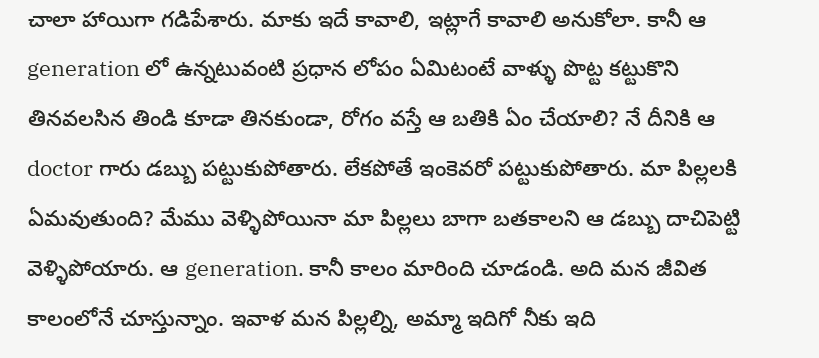చాలా హాయిగా గడిపేశారు. మాకు ఇదే కావాలి, ఇట్లాగే కావాలి అనుకోలా. కానీ ఆ generation లో ఉన్నటువంటి ప్రధాన లోపం ఏమిటంటే వాళ్ళు పొట్ట కట్టుకొని తినవలసిన తిండి కూడా తినకుండా, రోగం వస్తే ఆ బతికి ఏం చేయాలి? నే దీనికి ఆ doctor గారు డబ్బు పట్టుకుపోతారు. లేకపోతే ఇంకెవరో పట్టుకుపోతారు. మా పిల్లలకి ఏమవుతుంది? మేము వెళ్ళిపోయినా మా పిల్లలు బాగా బతకాలని ఆ డబ్బు దాచిపెట్టి వెళ్ళిపోయారు. ఆ generation. కానీ కాలం మారింది చూడండి. అది మన జీవిత కాలంలోనే చూస్తున్నాం. ఇవాళ మన పిల్లల్ని, అమ్మా ఇదిగో నీకు ఇది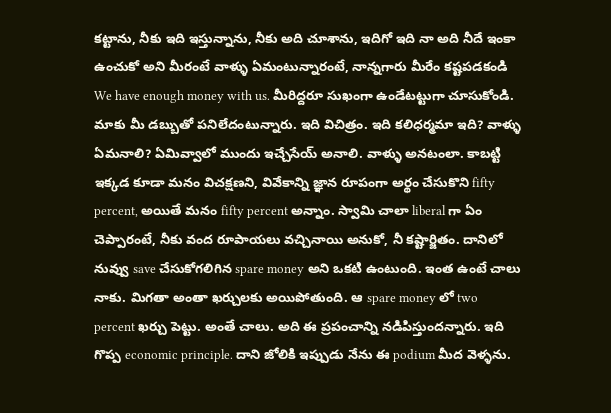కట్టాను, నీకు ఇది ఇస్తున్నాను, నీకు అది చూశాను, ఇదిగో ఇది నా అది నీదే ఇంకా ఉంచుకో అని మీరంటే వాళ్ళు ఏమంటున్నారంటే, నాన్నగారు మీరేం కష్టపడకండి We have enough money with us. మీరిద్దరూ సుఖంగా ఉండేటట్టుగా చూసుకోండి. మాకు మీ డబ్బుతో పనిలేదంటున్నారు. ఇది విచిత్రం. ఇది కలిధర్మమా ఇది? వాళ్ళు ఏమనాలి? ఏమివ్వాలో ముందు ఇచ్చేసేయ్ అనాలి. వాళ్ళు అనటంలా. కాబట్టి ఇక్కడ కూడా మనం విచక్షణని, వివేకాన్ని జ్ఞాన రూపంగా అర్థం చేసుకొని fifty percent, అయితే మనం fifty percent అన్నాం. స్వామి చాలా liberal గా ఏం చెప్పారంటే, నీకు వంద రూపాయలు వచ్చినాయి అనుకో, నీ కష్టార్జితం. దానిలో నువ్వు save చేసుకోగలిగిన spare money అని ఒకటి ఉంటుంది. ఇంత ఉంటే చాలు నాకు. మిగతా అంతా ఖర్చులకు అయిపోతుంది. ఆ spare money లో two percent ఖర్చు పెట్టు. అంతే చాలు. అది ఈ ప్రపంచాన్ని నడిపిస్తుందన్నారు. ఇది గొప్ప economic principle. దాని జోలికి ఇప్పుడు నేను ఈ podium మీద వెళ్ళను.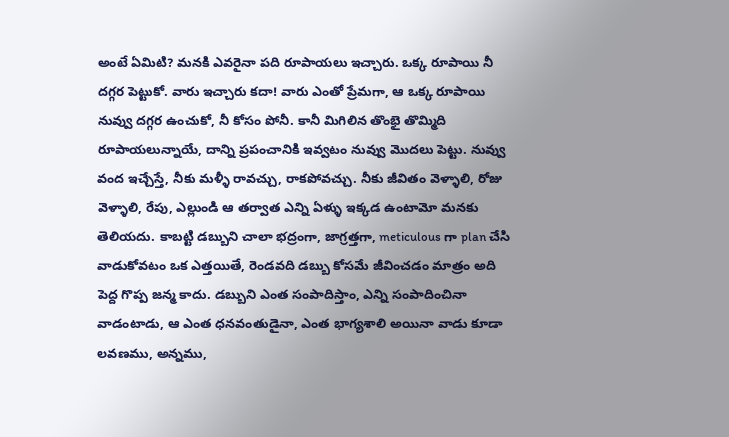అంటే ఏమిటి? మనకి ఎవరైనా పది రూపాయలు ఇచ్చారు. ఒక్క రూపాయి నీ దగ్గర పెట్టుకో. వారు ఇచ్చారు కదా! వారు ఎంతో ప్రేమగా, ఆ ఒక్క రూపాయి నువ్వు దగ్గర ఉంచుకో, నీ కోసం పోనీ. కానీ మిగిలిన తొంభై తొమ్మిది రూపాయలున్నాయే, దాన్ని ప్రపంచానికి ఇవ్వటం నువ్వు మొదలు పెట్టు. నువ్వు వంద ఇచ్చేస్తే, నీకు మళ్ళీ రావచ్చు, రాకపోవచ్చు. నీకు జీవితం వెళ్ళాలి, రోజు వెళ్ళాలి, రేపు, ఎల్లుండి ఆ తర్వాత ఎన్ని ఏళ్ళు ఇక్కడ ఉంటామో మనకు తెలియదు. కాబట్టి డబ్బుని చాలా భద్రంగా, జాగ్రత్తగా, meticulous గా plan చేసి వాడుకోవటం ఒక ఎత్తయితే, రెండవది డబ్బు కోసమే జీవించడం మాత్రం అది పెద్ద గొప్ప జన్మ కాదు. డబ్బుని ఎంత సంపాదిస్తాం, ఎన్ని సంపాదించినా వాడంటాడు, ఆ ఎంత ధనవంతుడైనా, ఎంత భాగ్యశాలి అయినా వాడు కూడా లవణము, అన్నము,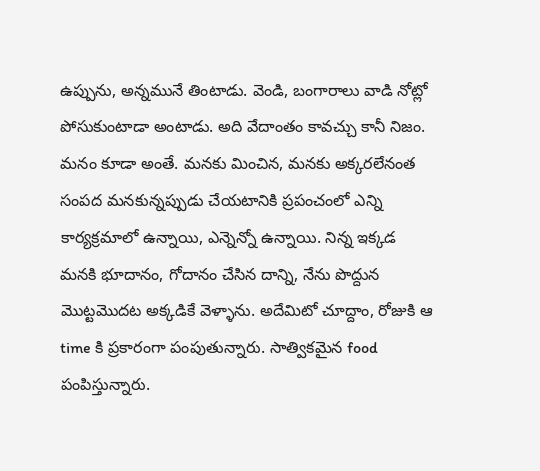ఉప్పును, అన్నమునే తింటాడు. వెండి, బంగారాలు వాడి నోట్లో పోసుకుంటాడా అంటాడు. అది వేదాంతం కావచ్చు కానీ నిజం. మనం కూడా అంతే. మనకు మించిన, మనకు అక్కరలేనంత సంపద మనకున్నప్పుడు చేయటానికి ప్రపంచంలో ఎన్ని కార్యక్రమాలో ఉన్నాయి, ఎన్నెన్నో ఉన్నాయి. నిన్న ఇక్కడ మనకి భూదానం, గోదానం చేసిన దాన్ని, నేను పొద్దున మొట్టమొదట అక్కడికే వెళ్ళాను. అదేమిటో చూద్దాం, రోజుకి ఆ time కి ప్రకారంగా పంపుతున్నారు. సాత్వికమైన food పంపిస్తున్నారు.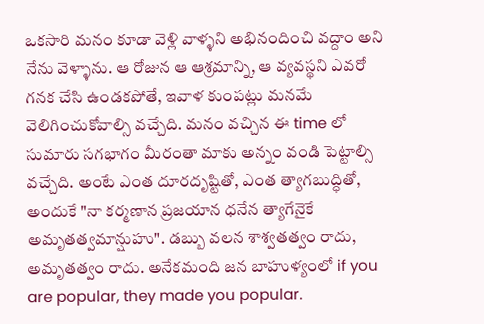ఒకసారి మనం కూడా వెళ్లి వాళ్ళని అభినందించి వద్దాం అని నేను వెళ్ళాను. ఆ రోజున ఆ ఆశ్రమాన్ని, ఆ వ్యవస్థని ఎవరో గనక చేసి ఉండకపోతే, ఇవాళ కుంపట్లు మనమే వెలిగించుకోవాల్సి వచ్చేది. మనం వచ్చిన ఈ time లో సుమారు సగభాగం మీరంతా మాకు అన్నం వండి పెట్టాల్సి వచ్చేది. అంటే ఎంత దూరదృష్టితో, ఎంత త్యాగబుద్ధితో, అందుకే "నా కర్మణాన ప్రజయాన ధనేన త్యాగేనైకే అమృతత్వమాన్షుహు". డబ్బు వలన శాశ్వతత్వం రాదు, అమృతత్వం రాదు. అనేకమంది జన బాహుళ్యంలో if you are popular, they made you popular.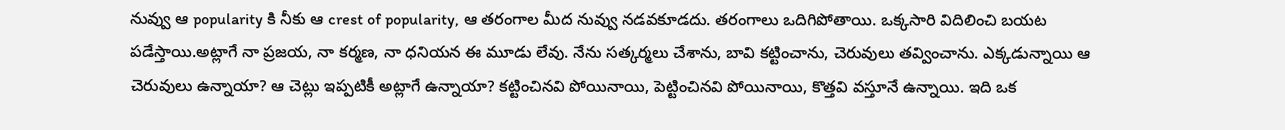నువ్వు ఆ popularity కి నీకు ఆ crest of popularity, ఆ తరంగాల మీద నువ్వు నడవకూడదు. తరంగాలు ఒదిగిపోతాయి. ఒక్కసారి విదిలించి బయట పడేస్తాయి.అట్లాగే నా ప్రజయ, నా కర్మణ, నా ధనియన ఈ మూడు లేవు. నేను సత్కర్మలు చేశాను, బావి కట్టించాను, చెరువులు తవ్వించాను. ఎక్కడున్నాయి ఆ చెరువులు ఉన్నాయా? ఆ చెట్లు ఇప్పటికీ అట్లాగే ఉన్నాయా? కట్టించినవి పోయినాయి, పెట్టించినవి పోయినాయి, కొత్తవి వస్తూనే ఉన్నాయి. ఇది ఒక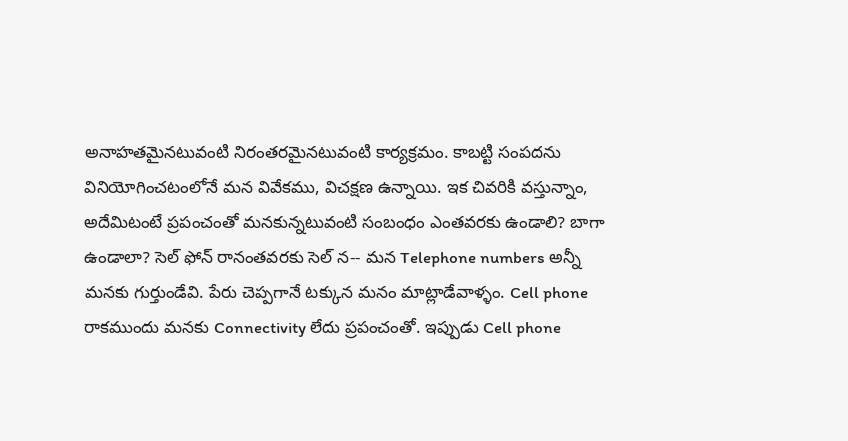అనాహతమైనటువంటి నిరంతరమైనటువంటి కార్యక్రమం. కాబట్టి సంపదను వినియోగించటంలోనే మన వివేకము, విచక్షణ ఉన్నాయి. ఇక చివరికి వస్తున్నాం, అదేమిటంటే ప్రపంచంతో మనకున్నటువంటి సంబంధం ఎంతవరకు ఉండాలి? బాగా ఉండాలా? సెల్ ఫోన్ రానంతవరకు సెల్ న-- మన Telephone numbers అన్నీ మనకు గుర్తుండేవి. పేరు చెప్పగానే టక్కున మనం మాట్లాడేవాళ్ళం. Cell phone రాకముందు మనకు Connectivity లేదు ప్రపంచంతో. ఇప్పుడు Cell phone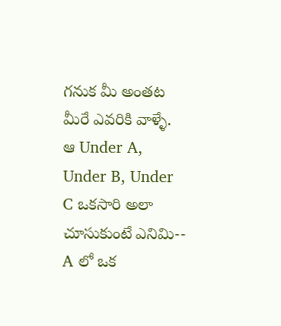గనుక మీ అంతట మీరే ఎవరికి వాళ్ళే. ఆ Under A, Under B, Under C ఒకసారి అలా చూసుకుంటే ఎనిమి-- A లో ఒక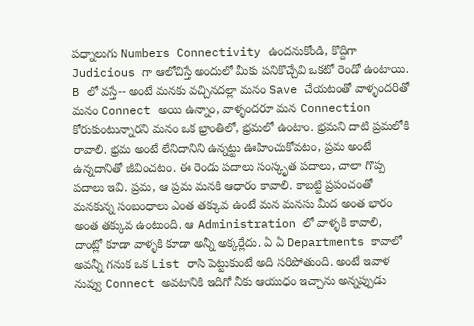పధ్నాలుగు Numbers Connectivity ఉందనుకోండి, కొద్దిగా Judicious గా ఆలోచిస్తే అందులో మీకు పనికొచ్చేవి ఒకటో రెండో ఉంటాయి. B లో వస్తే-- అంటే మనకు వచ్చినదల్లా మనం Save చేయటంతో వాళ్ళందరితో మనం Connect అయి ఉన్నాం, వాళ్ళందరూ మన Connection కోరుకుంటున్నారని మనం ఒక భ్రాంతిలో, భ్రమలో ఉంటాం. భ్రమని దాటి ప్రమలోకి రావాలి. భ్రమ అంటే లేనిదానిని ఉన్నట్టు ఊహించుకోవటం, ప్రమ అంటే ఉన్నదానితో జీవించటం. ఈ రెండు పదాలు సంస్కృత పదాలు, చాలా గొప్ప పదాలు ఇవి. ప్రమ, ఆ ప్రమ మనకి ఆధారం కావాలి. కాబట్టి ప్రపంచంతో మనకున్న సంబంధాలు ఎంత తక్కువ ఉంటే మన మనసు మీద అంత భారం అంత తక్కువ ఉంటుంది. ఆ Administration లో వాళ్ళకి కావాలి, దాంట్లో కూడా వాళ్ళకి కూడా అన్నీ అక్కర్లేదు. ఏ ఏ Departments కావాలో అవన్నీ గనుక ఒక List రాసి పెట్టుకుంటే అది సరిపోతుంది. అంటే ఇవాళ నువ్వు Connect అవటానికి ఇదిగో నీకు ఆయుధం ఇచ్చాను అన్నప్పుడు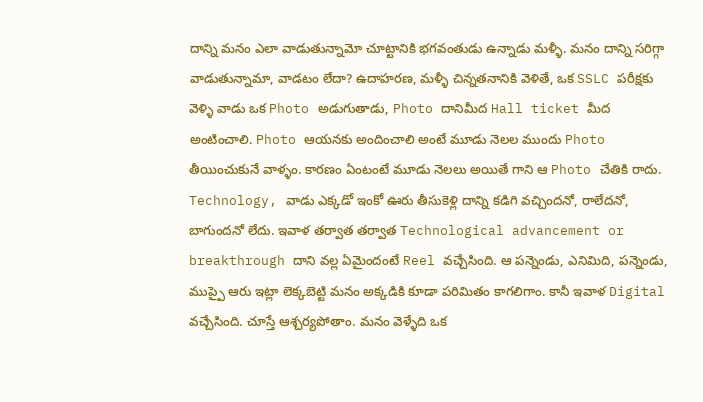దాన్ని మనం ఎలా వాడుతున్నామో చూట్టానికి భగవంతుడు ఉన్నాడు మళ్ళీ. మనం దాన్ని సరిగ్గా వాడుతున్నామా, వాడటం లేదా? ఉదాహరణ, మళ్ళీ చిన్నతనానికి వెళితే, ఒక SSLC పరీక్షకు వెళ్ళి వాడు ఒక Photo అడుగుతాడు, Photo దానిమీద Hall ticket మీద అంటించాలి. Photo ఆయనకు అందించాలి అంటే మూడు నెలల ముందు Photo తీయించుకునే వాళ్ళం. కారణం ఏంటంటే మూడు నెలలు అయితే గాని ఆ Photo చేతికి రాదు. Technology, వాడు ఎక్కడో ఇంకో ఊరు తీసుకెళ్లి దాన్ని కడిగి వచ్చిందనో, రాలేదనో, బాగుందనో లేదు. ఇవాళ తర్వాత తర్వాత Technological advancement or breakthrough దాని వల్ల ఏమైందంటే Reel వచ్చేసింది. ఆ పన్నెండు, ఎనిమిది, పన్నెండు, ముప్పై ఆరు ఇట్లా లెక్కబెట్టి మనం అక్కడికి కూడా పరిమితం కాగలిగాం. కానీ ఇవాళ Digital వచ్చేసింది. చూస్తే ఆశ్చర్యపోతాం. మనం వెళ్ళేది ఒక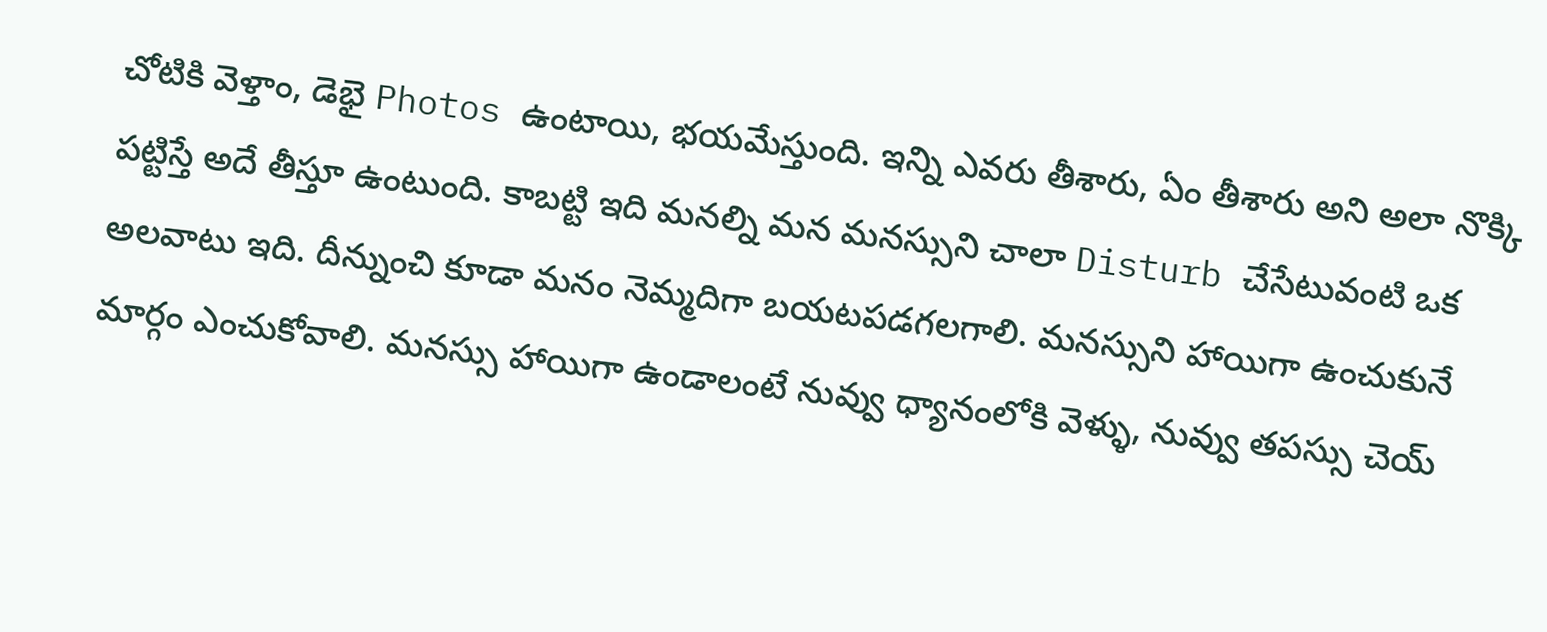చోటికి వెళ్తాం, డెభై Photos ఉంటాయి, భయమేస్తుంది. ఇన్ని ఎవరు తీశారు, ఏం తీశారు అని అలా నొక్కి పట్టిస్తే అదే తీస్తూ ఉంటుంది. కాబట్టి ఇది మనల్ని మన మనస్సుని చాలా Disturb చేసేటువంటి ఒక అలవాటు ఇది. దీన్నుంచి కూడా మనం నెమ్మదిగా బయటపడగలగాలి. మనస్సుని హాయిగా ఉంచుకునే మార్గం ఎంచుకోవాలి. మనస్సు హాయిగా ఉండాలంటే నువ్వు ధ్యానంలోకి వెళ్ళు, నువ్వు తపస్సు చెయ్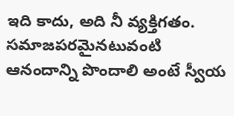ఇది కాదు, అది నీ వ్యక్తిగతం. సమాజపరమైనటువంటి ఆనందాన్ని పొందాలి అంటే స్వీయ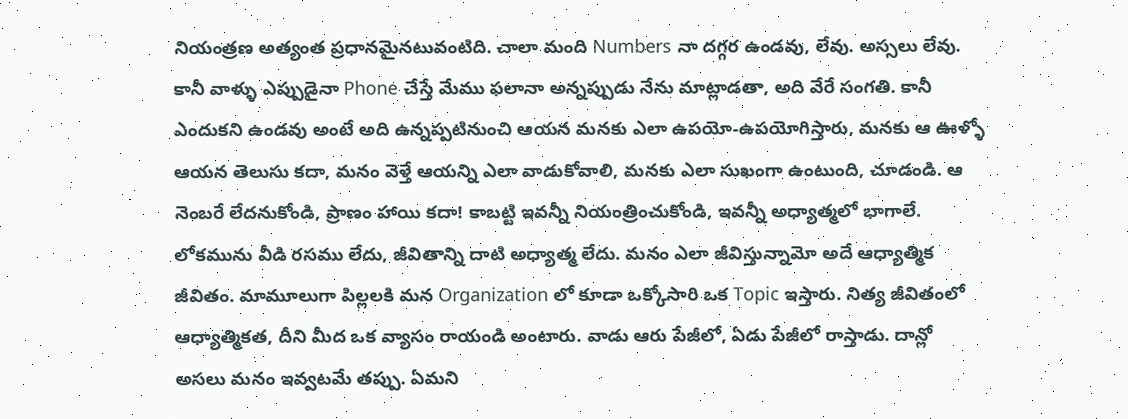నియంత్రణ అత్యంత ప్రధానమైనటువంటిది. చాలా మంది Numbers నా దగ్గర ఉండవు, లేవు. అస్సలు లేవు. కానీ వాళ్ళు ఎప్పుడైనా Phone చేస్తే మేము ఫలానా అన్నప్పుడు నేను మాట్లాడతా, అది వేరే సంగతి. కానీ ఎందుకని ఉండవు అంటే అది ఉన్నప్పటినుంచి ఆయన మనకు ఎలా ఉపయో-ఉపయోగిస్తారు, మనకు ఆ ఊళ్ళో ఆయన తెలుసు కదా, మనం వెళ్తే ఆయన్ని ఎలా వాడుకోవాలి, మనకు ఎలా సుఖంగా ఉంటుంది, చూడండి. ఆ నెంబరే లేదనుకోండి, ప్రాణం హాయి కదా! కాబట్టి ఇవన్నీ నియంత్రించుకోండి, ఇవన్నీ అధ్యాత్మలో భాగాలే. లోకమును వీడి రసము లేదు, జీవితాన్ని దాటి అధ్యాత్మ లేదు. మనం ఎలా జీవిస్తున్నామో అదే ఆధ్యాత్మిక జీవితం. మామూలుగా పిల్లలకి మన Organization లో కూడా ఒక్కోసారి ఒక Topic ఇస్తారు. నిత్య జీవితంలో ఆధ్యాత్మికత, దీని మీద ఒక వ్యాసం రాయండి అంటారు. వాడు ఆరు పేజీలో, ఏడు పేజీలో రాస్తాడు. దాన్లో అసలు మనం ఇవ్వటమే తప్పు. ఏమని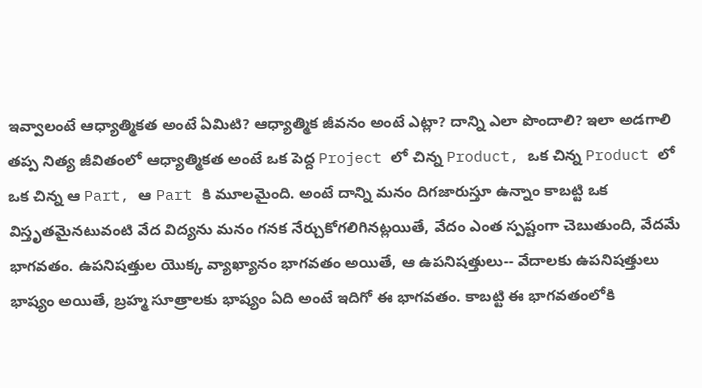ఇవ్వాలంటే ఆధ్యాత్మికత అంటే ఏమిటి? ఆధ్యాత్మిక జీవనం అంటే ఎట్లా? దాన్ని ఎలా పొందాలి? ఇలా అడగాలి తప్ప నిత్య జీవితంలో ఆధ్యాత్మికత అంటే ఒక పెద్ద Project లో చిన్న Product, ఒక చిన్న Product లో ఒక చిన్న ఆ Part, ఆ Part కి మూలమైంది. అంటే దాన్ని మనం దిగజారుస్తూ ఉన్నాం కాబట్టి ఒక విస్తృతమైనటువంటి వేద విద్యను మనం గనక నేర్చుకోగలిగినట్లయితే, వేదం ఎంత స్పష్టంగా చెబుతుంది, వేదమే భాగవతం. ఉపనిషత్తుల యొక్క వ్యాఖ్యానం భాగవతం అయితే, ఆ ఉపనిషత్తులు-- వేదాలకు ఉపనిషత్తులు భాష్యం అయితే, బ్రహ్మ సూత్రాలకు భాష్యం ఏది అంటే ఇదిగో ఈ భాగవతం. కాబట్టి ఈ భాగవతంలోకి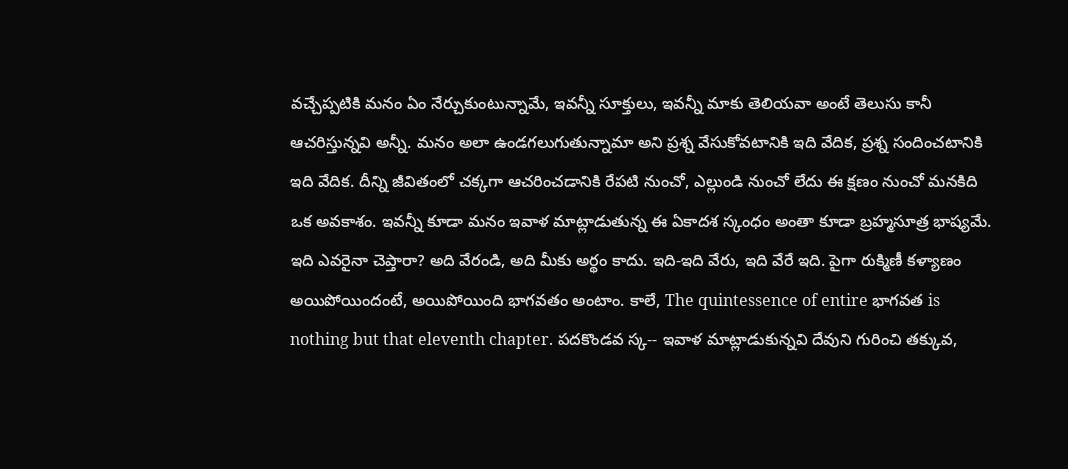వచ్చేప్పటికి మనం ఏం నేర్చుకుంటున్నామే, ఇవన్నీ సూక్తులు, ఇవన్నీ మాకు తెలియవా అంటే తెలుసు కానీ ఆచరిస్తున్నవి అన్నీ. మనం అలా ఉండగలుగుతున్నామా అని ప్రశ్న వేసుకోవటానికి ఇది వేదిక, ప్రశ్న సందించటానికి ఇది వేదిక. దీన్ని జీవితంలో చక్కగా ఆచరించడానికి రేపటి నుంచో, ఎల్లుండి నుంచో లేదు ఈ క్షణం నుంచో మనకిది ఒక అవకాశం. ఇవన్నీ కూడా మనం ఇవాళ మాట్లాడుతున్న ఈ ఏకాదశ స్కంధం అంతా కూడా బ్రహ్మసూత్ర భాష్యమే. ఇది ఎవరైనా చెప్తారా? అది వేరండి, అది మీకు అర్థం కాదు. ఇది-ఇది వేరు, ఇది వేరే ఇది. పైగా రుక్మిణీ కళ్యాణం అయిపోయిందంటే, అయిపోయింది భాగవతం అంటాం. కాలే, The quintessence of entire భాగవత is nothing but that eleventh chapter. పదకొండవ స్క-- ఇవాళ మాట్లాడుకున్నవి దేవుని గురించి తక్కువ,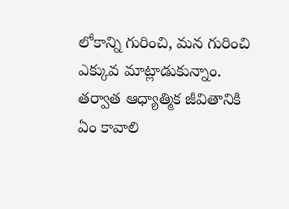లోకాన్ని గురించి, మన గురించి ఎక్కువ మాట్లాడుకున్నాం. తర్వాత ఆధ్యాత్మిక జీవితానికి ఏం కావాలి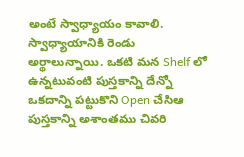అంటే స్వాధ్యాయం కావాలి. స్వాధ్యాయానికి రెండు అర్థాలున్నాయి. ఒకటి మన Shelf లో ఉన్నటువంటి పుస్తకాన్ని దేన్నో ఒకదాన్ని పట్టుకొని Open చేసిఆ పుస్తకాన్ని అశాంతము చివరి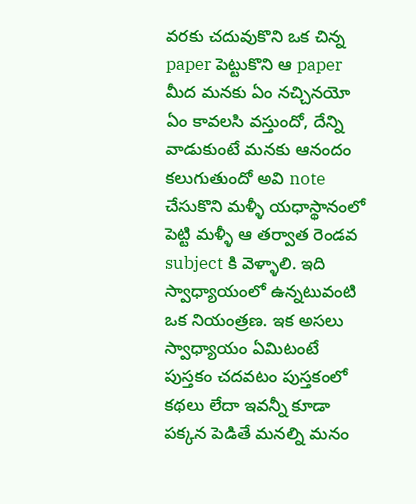వరకు చదువుకొని ఒక చిన్న paper పెట్టుకొని ఆ paper మీద మనకు ఏం నచ్చినయో ఏం కావలసి వస్తుందో, దేన్ని వాడుకుంటే మనకు ఆనందం కలుగుతుందో అవి note చేసుకొని మళ్ళీ యధాస్థానంలో పెట్టి మళ్ళీ ఆ తర్వాత రెండవ subject కి వెళ్ళాలి. ఇది స్వాధ్యాయంలో ఉన్నటువంటి ఒక నియంత్రణ. ఇక అసలు స్వాధ్యాయం ఏమిటంటే పుస్తకం చదవటం పుస్తకంలో కథలు లేదా ఇవన్నీ కూడా పక్కన పెడితే మనల్ని మనం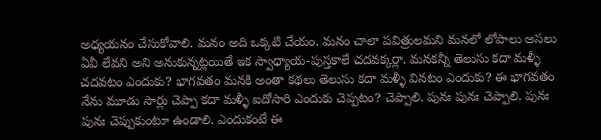అధ్యయనం చేసుకోవాలి. మనం అది ఒక్కటి చేయం. మనం చాలా పవిత్రులమని మనలో లోపాలు అసలు ఏవీ లేవని అని అనుకున్నట్లయితే ఇక స్వాధ్యాయ-పుస్తకాలే చదవక్కర్లా. మనకన్నీ తెలుసు కదా మళ్ళీ చదవటం ఎందుకు? భాగవతం మనకి అంతా కథలు తెలుసు కదా మళ్ళీ వినటం ఎందుకు? ఈ భాగవతం నేను మూడు సార్లు చెప్పా కదా మళ్ళీ ఐదోసారి ఎందుకు చెప్పటం? చెప్పాలి. పునః పునః చెప్పాలి. పునః పునః చెప్పుకుంటూ ఉండాలి. ఎందుకంటే ఈ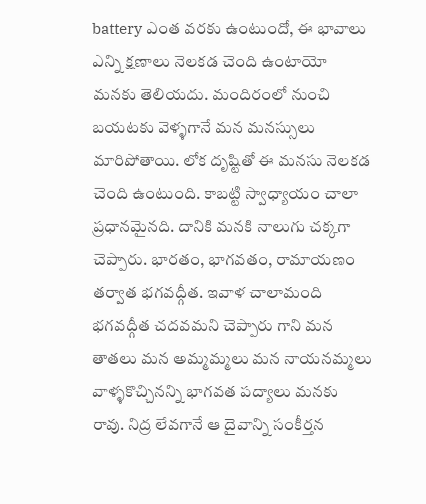battery ఎంత వరకు ఉంటుందో, ఈ భావాలు ఎన్ని క్షణాలు నెలకడ చెంది ఉంటాయో మనకు తెలియదు. మందిరంలో నుంచి బయటకు వెళ్ళగానే మన మనస్సులు మారిపోతాయి. లోక దృష్టితో ఈ మనసు నెలకడ చెంది ఉంటుంది. కాబట్టి స్వాధ్యాయం చాలా ప్రధానమైనది. దానికి మనకి నాలుగు చక్కగా చెప్పారు. భారతం, భాగవతం, రామాయణం తర్వాత భగవద్గీత. ఇవాళ చాలామంది భగవద్గీత చదవమని చెప్పారు గాని మన తాతలు మన అమ్మమ్మలు మన నాయనమ్మలు వాళ్ళకొచ్చినన్ని భాగవత పద్యాలు మనకు రావు. నిద్ర లేవగానే ఆ దైవాన్ని సంకీర్తన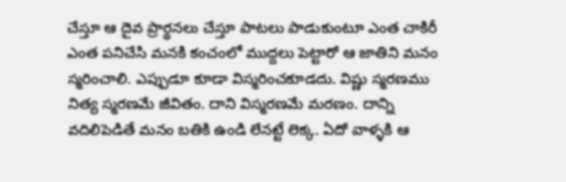చేస్తూ ఆ దైవ ప్రార్థనలు చేస్తూ పాటలు పాడుకుంటూ ఎంత చాకిరీ ఎంత పనిచేసి మనకి కంచంలో ముద్దలు పెట్టారో ఆ జాతిని మనం స్మరించాలి. ఎప్పుడూ కూడా విస్మరించకూడదు. విష్ణు స్మరణము నిత్య స్మరణమే జీవితం. దాని విస్మరణమే మరణం. దాన్ని వదిలిపెడితే మనం బతికి ఉండి లేనట్టే లెక్క. ఏదో వాళ్ళకి ఆ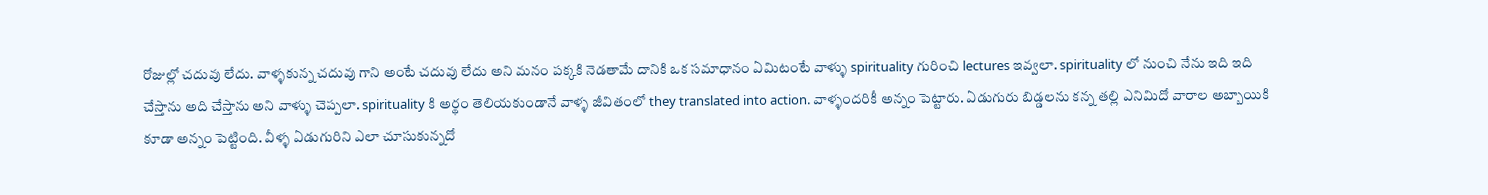రోజుల్లో చదువు లేదు. వాళ్ళకున్న చదువు గాని అంటే చదువు లేదు అని మనం పక్కకి నెడతామే దానికి ఒక సమాధానం ఏమిటంటే వాళ్ళు spirituality గురించి lectures ఇవ్వలా. spirituality లో నుంచి నేను ఇది ఇది చేస్తాను అది చేస్తాను అని వాళ్ళు చెప్పలా. spirituality కి అర్థం తెలియకుండానే వాళ్ళ జీవితంలో they translated into action. వాళ్ళందరికీ అన్నం పెట్టారు. ఏడుగురు బిడ్డలను కన్న తల్లి ఎనిమిదో వారాల అబ్బాయికి కూడా అన్నం పెట్టింది. వీళ్ళ ఏడుగురిని ఎలా చూసుకున్నదో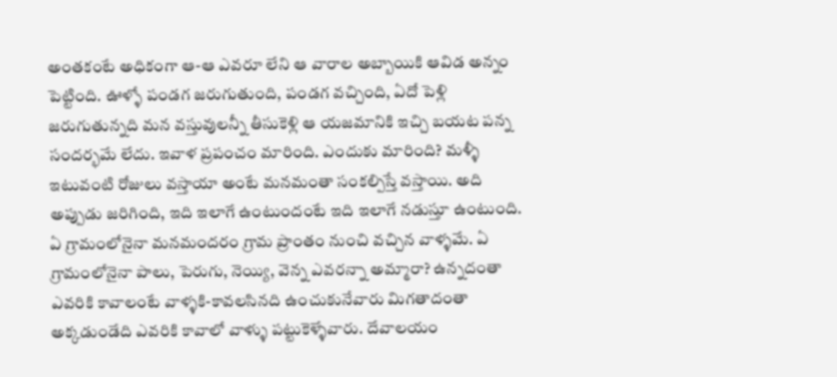అంతకంటే అధికంగా ఆ-ఆ ఎవరూ లేని ఆ వారాల అబ్బాయికి ఆవిడ అన్నం పెట్టింది. ఊళ్ళో పండగ జరుగుతుంది, పండగ వచ్చింది, ఏదో పెళ్లి జరుగుతున్నది మన వస్తువులన్నీ తీసుకెళ్లి ఆ యజమానికి ఇచ్చి బయట పన్న సందర్భమే లేదు. ఇవాళ ప్రపంచం మారింది. ఎందుకు మారింది? మళ్ళీ ఇటువంటి రోజులు వస్తాయా అంటే మనమంతా సంకల్పిస్తే వస్తాయి. అది అప్పుడు జరిగింది, ఇది ఇలాగే ఉంటుందంటే ఇది ఇలాగే నడుస్తూ ఉంటుంది. ఏ గ్రామంలోనైనా మనమందరం గ్రామ ప్రాంతం నుంచి వచ్చిన వాళ్ళమే. ఏ గ్రామంలోనైనా పాలు, పెరుగు, నెయ్యి, వెన్న ఎవరన్నా అమ్మారా? ఉన్నదంతా ఎవరికి కావాలంటే వాళ్ళకి-కావలసినది ఉంచుకునేవారు మిగతాదంతా అక్కడుండేది ఎవరికి కావాలో వాళ్ళు పట్టుకెళ్ళేవారు. దేవాలయం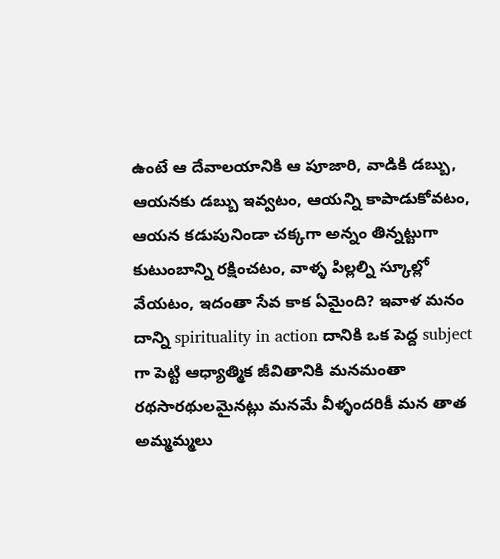ఉంటే ఆ దేవాలయానికి ఆ పూజారి, వాడికి డబ్బు, ఆయనకు డబ్బు ఇవ్వటం, ఆయన్ని కాపాడుకోవటం, ఆయన కడుపునిండా చక్కగా అన్నం తిన్నట్టుగా కుటుంబాన్ని రక్షించటం, వాళ్ళ పిల్లల్ని స్కూల్లో వేయటం, ఇదంతా సేవ కాక ఏమైంది? ఇవాళ మనం దాన్ని spirituality in action దానికి ఒక పెద్ద subject గా పెట్టి ఆధ్యాత్మిక జీవితానికి మనమంతా రథసారథులమైనట్లు మనమే వీళ్ళందరికీ మన తాత అమ్మమ్మలు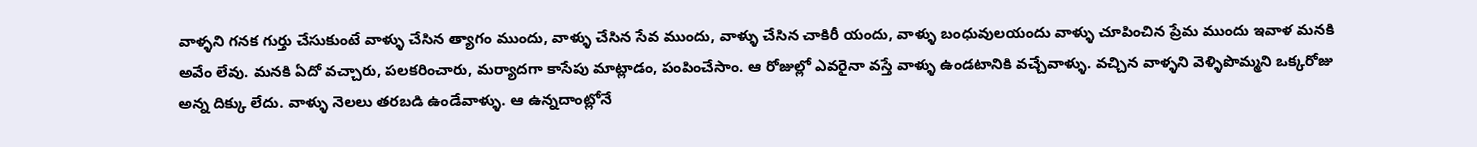వాళ్ళని గనక గుర్తు చేసుకుంటే వాళ్ళు చేసిన త్యాగం ముందు, వాళ్ళు చేసిన సేవ ముందు, వాళ్ళు చేసిన చాకిరీ యందు, వాళ్ళు బంధువులయందు వాళ్ళు చూపించిన ప్రేమ ముందు ఇవాళ మనకి అవేం లేవు. మనకి ఏదో వచ్చారు, పలకరించారు, మర్యాదగా కాసేపు మాట్లాడం, పంపించేసాం. ఆ రోజుల్లో ఎవరైనా వస్తే వాళ్ళు ఉండటానికి వచ్చేవాళ్ళు. వచ్చిన వాళ్ళని వెళ్ళిపొమ్మని ఒక్కరోజు అన్న దిక్కు లేదు. వాళ్ళు నెలలు తరబడి ఉండేవాళ్ళు. ఆ ఉన్నదాంట్లోనే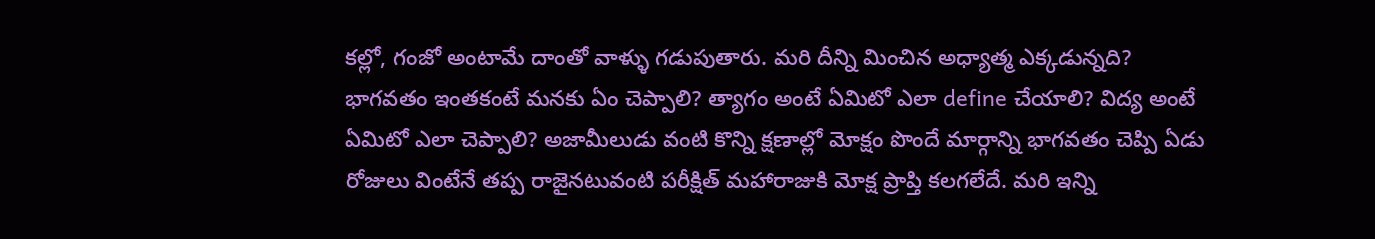కల్లో, గంజో అంటామే దాంతో వాళ్ళు గడుపుతారు. మరి దీన్ని మించిన అధ్యాత్మ ఎక్కడున్నది? భాగవతం ఇంతకంటే మనకు ఏం చెప్పాలి? త్యాగం అంటే ఏమిటో ఎలా define చేయాలి? విద్య అంటే ఏమిటో ఎలా చెప్పాలి? అజామీలుడు వంటి కొన్ని క్షణాల్లో మోక్షం పొందే మార్గాన్ని భాగవతం చెప్పి ఏడు రోజులు వింటేనే తప్ప రాజైనటువంటి పరీక్షిత్ మహారాజుకి మోక్ష ప్రాప్తి కలగలేదే. మరి ఇన్ని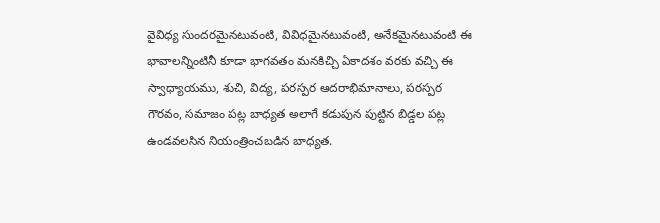వైవిధ్య సుందరమైనటువంటి, వివిధమైనటువంటి, అనేకమైనటువంటి ఈ భావాలన్నింటినీ కూడా భాగవతం మనకిచ్చి ఏకాదశం వరకు వచ్చి ఈ స్వాధ్యాయము, శుచి, విద్య, పరస్పర ఆదరాభిమానాలు, పరస్పర గౌరవం, సమాజం పట్ల బాధ్యత అలాగే కడుపున పుట్టిన బిడ్డల పట్ల ఉండవలసిన నియంత్రించబడిన బాధ్యత.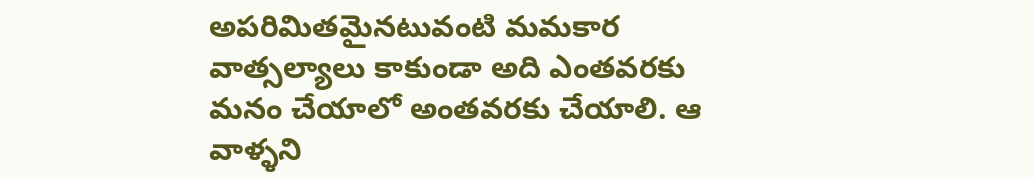అపరిమితమైనటువంటి మమకార వాత్సల్యాలు కాకుండా అది ఎంతవరకు మనం చేయాలో అంతవరకు చేయాలి. ఆ వాళ్ళని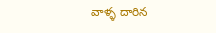వాళ్ళ దారిన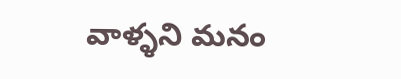వాళ్ళని మనం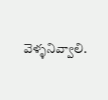వెళ్ళనివ్వాలి.